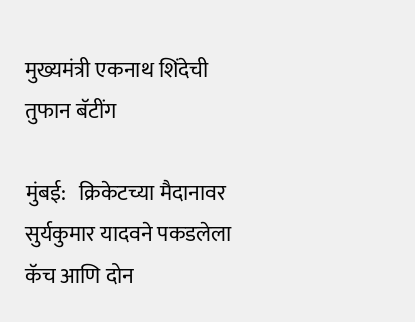मुख्यमंत्री एकनाथ शिंदेची तुफान बॅटींग

मुंबई:   क्रिकेटच्या मैदानावर सुर्यकुमार यादवने पकडलेला कॅच आणि दोन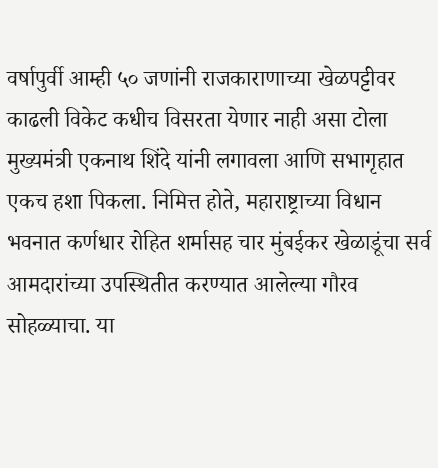वर्षापुर्वी आम्ही ५० जणांनी राजकाराणाच्या खेळपट्टीवर काढली विकेट कधीच विसरता येणार नाही असा टोला मुख्यमंत्री एकनाथ शिंदे यांनी लगावला आणि सभागृहात एकच हशा पिकला. निमित्त होते, महाराष्ट्राच्या विधान भवनात कर्णधार रोहित शर्मासह चार मुंबईकर खेळाडूंचा सर्व आमदारांच्या उपस्थितीत करण्यात आलेल्या गौरव सोहळ्याचा. या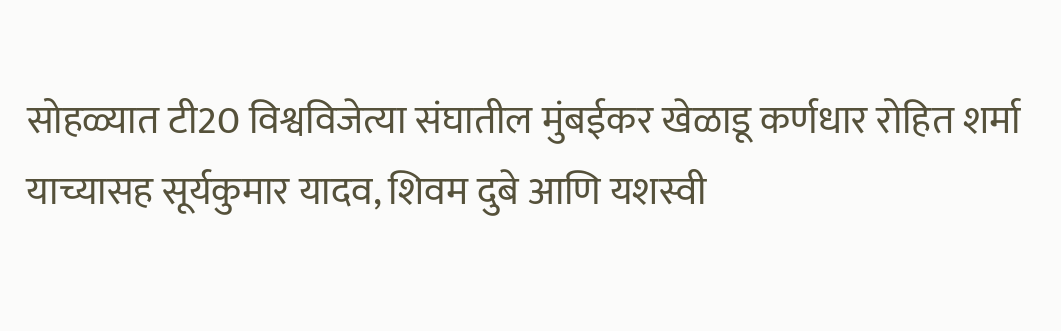सोहळ्यात टी20 विश्वविजेत्या संघातील मुंबईकर खेळाडू कर्णधार रोहित शर्मा याच्यासह सूर्यकुमार यादव, शिवम दुबे आणि यशस्वी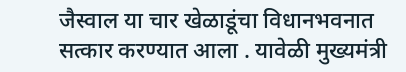जैस्वाल या चार खेळाडूंचा विधानभवनात सत्कार करण्यात आला . यावेळी मुख्यमंत्री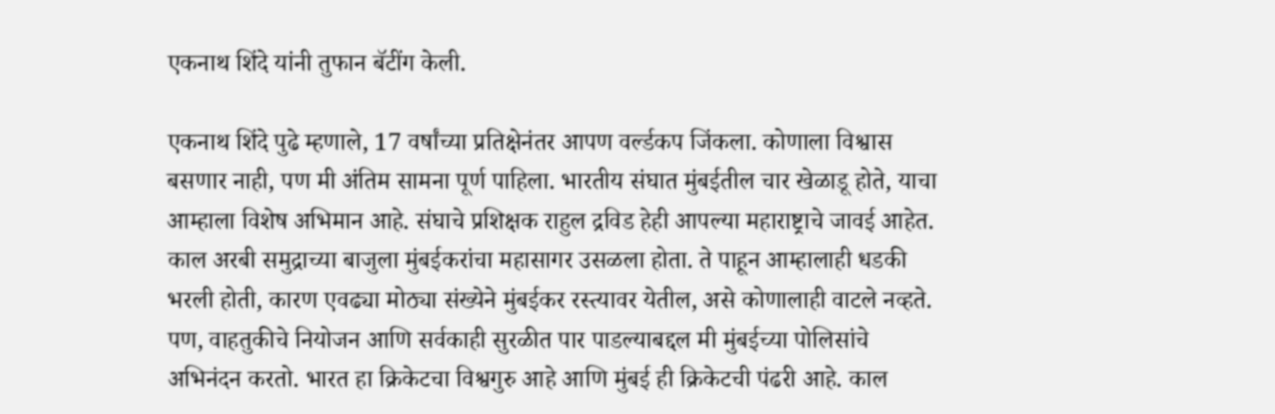एकनाथ शिंदे यांनी तुफान बॅटींग केली.

एकनाथ शिंदे पुढे म्हणाले, 17 वर्षांच्या प्रतिक्षेनंतर आपण वर्ल्डकप जिंकला. कोणाला विश्वास बसणार नाही, पण मी अंतिम सामना पूर्ण पाहिला. भारतीय संघात मुंबईतील चार खेळाडू होते, याचा आम्हाला विशेष अभिमान आहे. संघाचे प्रशिक्षक राहुल द्रविड हेही आपल्या महाराष्ट्राचे जावई आहेत. काल अरबी समुद्राच्या बाजुला मुंबईकरांचा महासागर उसळला होता. ते पाहून आम्हालाही धडकी भरली होती, कारण एवढ्या मोठ्या संख्येने मुंबईकर रस्त्यावर येतील, असे कोणालाही वाटले नव्हते. पण, वाहतुकीचे नियोजन आणि सर्वकाही सुरळीत पार पाडल्याबद्दल मी मुंबईच्या पोलिसांचे अभिनंदन करतो. भारत हा क्रिकेटचा विश्वगुरु आहे आणि मुंबई ही क्रिकेटची पंढरी आहे. काल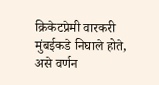क्रिकेटप्रेमी वारकरी मुंबईकडे निघाले होते, असे वर्णन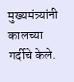मुख्यमंत्र्यांनी कालच्या गर्दीचे केले.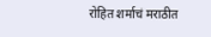रोहित शर्माचं मराठीत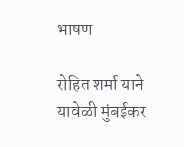भाषण

रोहित शर्मा याने यावेळी मुंबईकर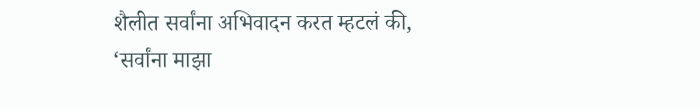शैलीत सर्वांना अभिवादन करत म्हटलं की, ‘सर्वांना माझा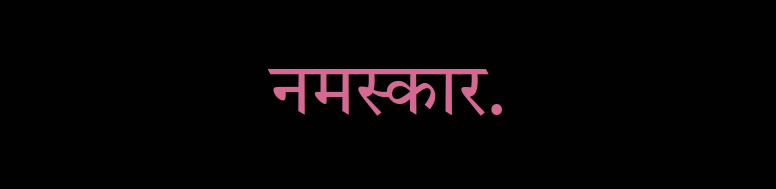नमस्कार.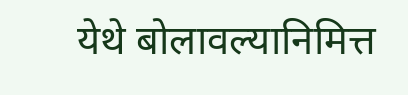येथे बोलावल्यानिमित्त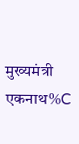मुख्यमंत्री एकनाथ%C